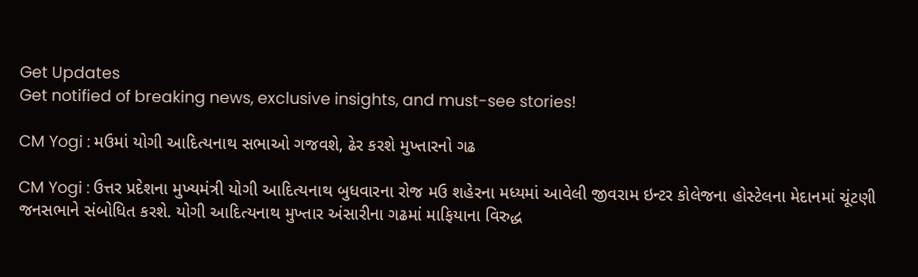Get Updates
Get notified of breaking news, exclusive insights, and must-see stories!

CM Yogi : મઉમાં યોગી આદિત્યનાથ સભાઓ ગજવશે, ઢેર કરશે મુખ્તારનો ગઢ

CM Yogi : ઉત્તર પ્રદેશના મુખ્યમંત્રી યોગી આદિત્યનાથ બુધવારના રોજ મઉ શહેરના મધ્યમાં આવેલી જીવરામ ઇન્ટર કોલેજના હોસ્ટેલના મેદાનમાં ચૂંટણી જનસભાને સંબોધિત કરશે. યોગી આદિત્યનાથ મુખ્તાર અંસારીના ગઢમાં માફિયાના વિરુદ્ધ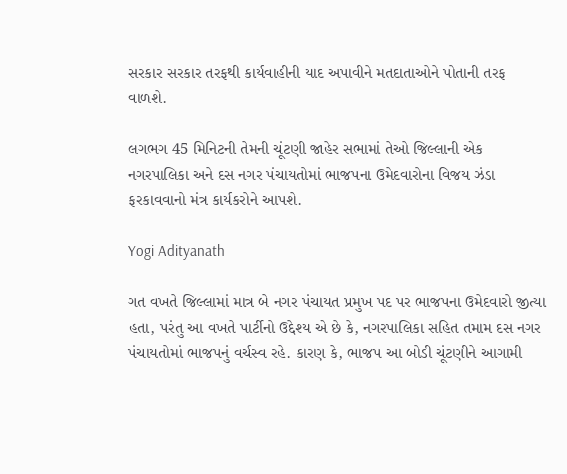સરકાર સરકાર તરફથી કાર્યવાહીની યાદ અપાવીને મતદાતાઓને પોતાની તરફ વાળશે.

લગભગ 45 મિનિટની તેમની ચૂંટણી જાહેર સભામાં તેઓ જિલ્લાની એક નગરપાલિકા અને દસ નગર પંચાયતોમાં ભાજપના ઉમેદવારોના વિજય ઝંડા ફરકાવવાનો મંત્ર કાર્યકરોને આપશે.

Yogi Adityanath

ગત વખતે જિલ્લામાં માત્ર બે નગર પંચાયત પ્રમુખ પદ પર ભાજપના ઉમેદવારો જીત્યા હતા, પરંતુ આ વખતે પાર્ટીનો ઉદ્દેશ્ય એ છે કે, નગરપાલિકા સહિત તમામ દસ નગર પંચાયતોમાં ભાજપનું વર્ચસ્વ રહે. કારણ કે, ભાજપ આ બોડી ચૂંટણીને આગામી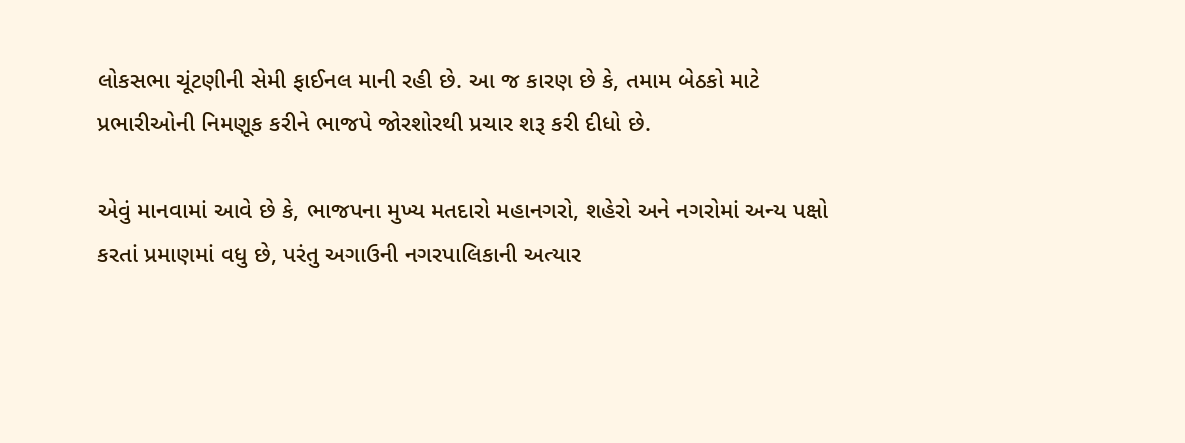લોકસભા ચૂંટણીની સેમી ફાઈનલ માની રહી છે. આ જ કારણ છે કે, તમામ બેઠકો માટે પ્રભારીઓની નિમણૂક કરીને ભાજપે જોરશોરથી પ્રચાર શરૂ કરી દીધો છે.

એવું માનવામાં આવે છે કે, ભાજપના મુખ્ય મતદારો મહાનગરો, શહેરો અને નગરોમાં અન્ય પક્ષો કરતાં પ્રમાણમાં વધુ છે, પરંતુ અગાઉની નગરપાલિકાની અત્યાર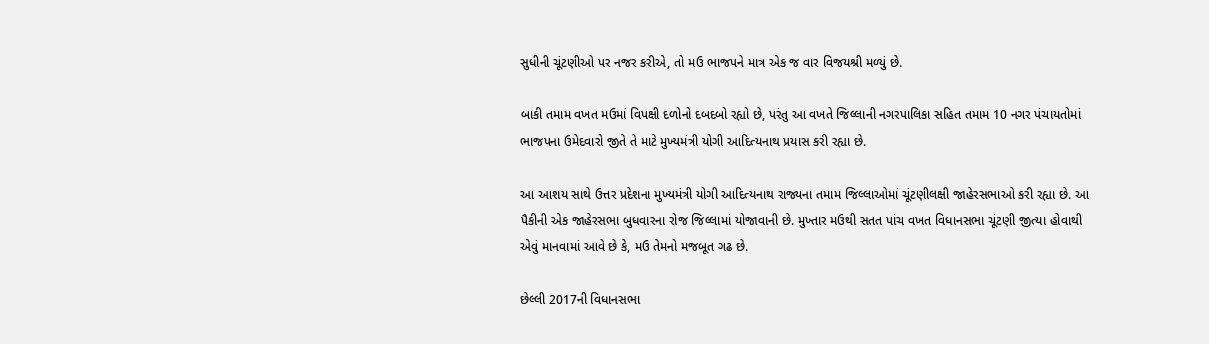સુધીની ચૂંટણીઓ પર નજર કરીએ, તો મઉ ભાજપને માત્ર એક જ વાર વિજયશ્રી મળ્યું છે.

બાકી તમામ વખત મઉમાં વિપક્ષી દળોનો દબદબો રહ્યો છે, પરંતુ આ વખતે જિલ્લાની નગરપાલિકા સહિત તમામ 10 નગર પંચાયતોમાં ભાજપના ઉમેદવારો જીતે તે માટે મુખ્યમંત્રી યોગી આદિત્યનાથ પ્રયાસ કરી રહ્યા છે.

આ આશય સાથે ઉત્તર પ્રદેશના મુખ્યમંત્રી યોગી આદિત્યનાથ રાજ્યના તમામ જિલ્લાઓમાં ચૂંટણીલક્ષી જાહેરસભાઓ કરી રહ્યા છે. આ પૈકીની એક જાહેરસભા બુધવારના રોજ જિલ્લામાં યોજાવાની છે. મુખ્તાર મઉથી સતત પાંચ વખત વિધાનસભા ચૂંટણી જીત્યા હોવાથી એવું માનવામાં આવે છે કે, મઉ તેમનો મજબૂત ગઢ છે.

છેલ્લી 2017ની વિધાનસભા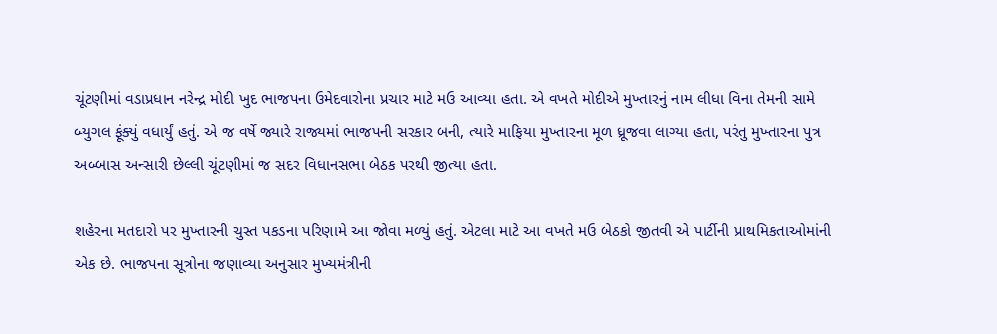ચૂંટણીમાં વડાપ્રધાન નરેન્દ્ર મોદી ખુદ ભાજપના ઉમેદવારોના પ્રચાર માટે મઉ આવ્યા હતા. એ વખતે મોદીએ મુખ્તારનું નામ લીધા વિના તેમની સામે બ્યુગલ ફૂંક્યું વધાર્યું હતું. એ જ વર્ષે જ્યારે રાજ્યમાં ભાજપની સરકાર બની, ત્યારે માફિયા મુખ્તારના મૂળ ધ્રૂજવા લાગ્યા હતા, પરંતુ મુખ્તારના પુત્ર અબ્બાસ અન્સારી છેલ્લી ચૂંટણીમાં જ સદર વિધાનસભા બેઠક પરથી જીત્યા હતા.

શહેરના મતદારો પર મુખ્તારની ચુસ્ત પકડના પરિણામે આ જોવા મળ્યું હતું. એટલા માટે આ વખતે મઉ બેઠકો જીતવી એ પાર્ટીની પ્રાથમિકતાઓમાંની એક છે. ભાજપના સૂત્રોના જણાવ્યા અનુસાર મુખ્યમંત્રીની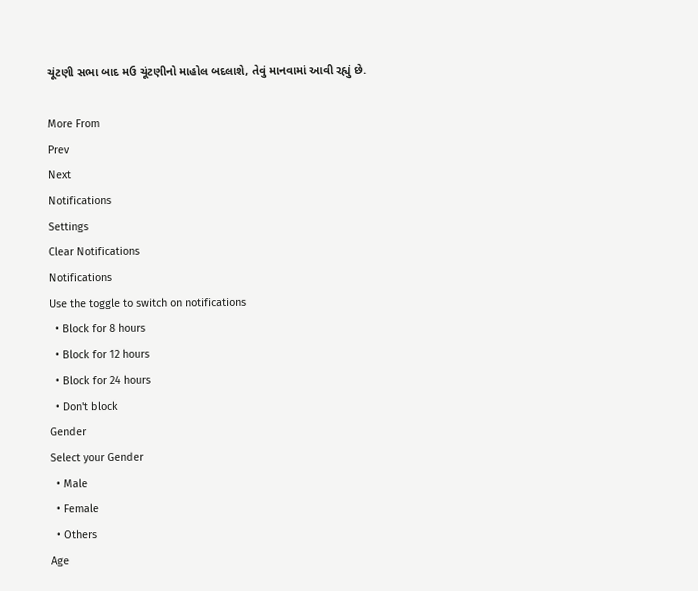ચૂંટણી સભા બાદ મઉ ચૂંટણીનો માહોલ બદલાશે, તેવું માનવામાં આવી રહ્યું છે.

More From
Prev
Next
Notifications
Settings
Clear Notifications
Notifications
Use the toggle to switch on notifications
  • Block for 8 hours
  • Block for 12 hours
  • Block for 24 hours
  • Don't block
Gender
Select your Gender
  • Male
  • Female
  • Others
Age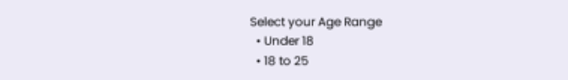Select your Age Range
  • Under 18
  • 18 to 25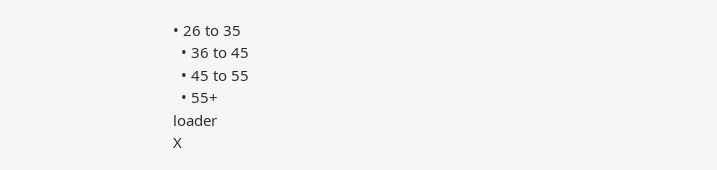• 26 to 35
  • 36 to 45
  • 45 to 55
  • 55+
loader
X